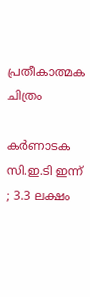പ്രതീകാത്മക ചിത്രം

കർണാടക സി.ഇ.ടി ഇന്ന് ; 3.3 ലക്ഷം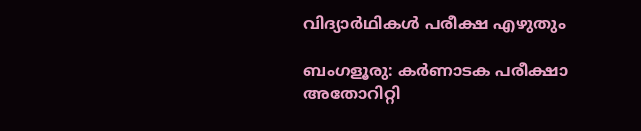വിദ്യാര്‍ഥികള്‍ പരീക്ഷ എഴുതും

ബംഗളൂരു: കർണാടക പരീക്ഷാ അതോറിറ്റി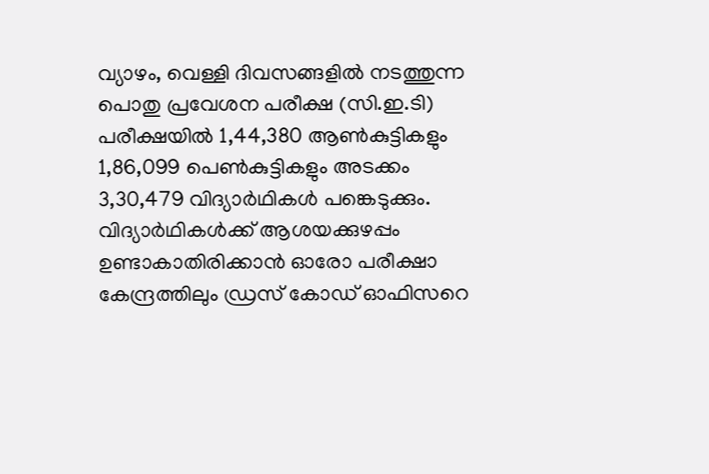വ്യാഴം, വെള്ളി ദിവസങ്ങളിൽ നടത്തുന്ന പൊതു പ്രവേശന പരീക്ഷ (സി.ഇ.ടി) പരീക്ഷയില്‍ 1,44,380 ആൺകുട്ടികളും 1,86,099 പെൺകുട്ടികളും അടക്കം 3,30,479 വിദ്യാര്‍ഥികള്‍ പങ്കെടുക്കും. വിദ്യാര്‍ഥികള്‍ക്ക് ആശയക്കുഴപ്പം ഉണ്ടാകാതിരിക്കാൻ ഓരോ പരീക്ഷാ കേന്ദ്രത്തിലും ഡ്രസ് കോഡ് ഓഫിസറെ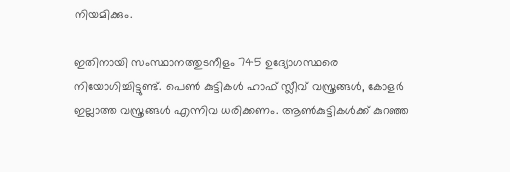നിയമിക്കും.

ഇതിനായി സംസ്ഥാനത്തുടനീളം 745 ഉദ്യോഗസ്ഥരെ നിയോഗിച്ചിട്ടുണ്ട്. പെണ്‍ കുട്ടികള്‍ ഹാഫ് സ്ലീവ് വസ്ത്രങ്ങൾ, കോളർ ഇല്ലാത്ത വസ്ത്രങ്ങൾ എന്നിവ ധരിക്കണം. ആൺകുട്ടികൾക്ക് കുറഞ്ഞ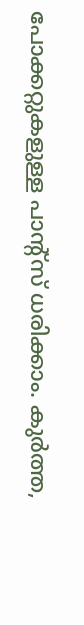പോക്കറ്റുകളുള്ള പാന്‍റ്സ് ധരിക്കാം. കുർത്ത,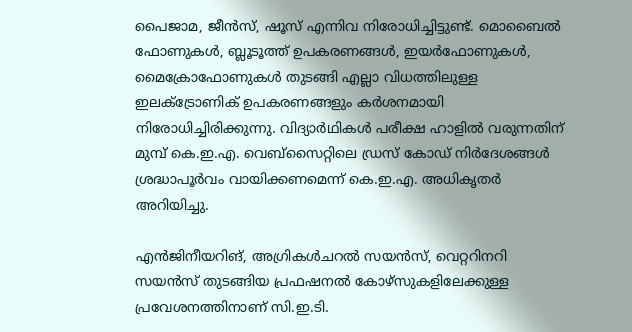പൈജാമ, ജീൻസ്, ഷൂസ് എന്നിവ നിരോധിച്ചിട്ടുണ്ട്. മൊബൈൽ ഫോണുകൾ, ബ്ലൂടൂത്ത് ഉപകരണങ്ങൾ, ഇയർഫോണുകൾ, മൈക്രോഫോണുകൾ തുടങ്ങി എല്ലാ വിധത്തിലുള്ള ഇലക്ട്രോണിക് ഉപകരണങ്ങളും കർശനമായി നിരോധിച്ചിരിക്കുന്നു. വിദ്യാര്‍ഥികള്‍ പരീക്ഷ ഹാളില്‍ വരുന്നതിന് മുമ്പ് കെ.ഇ.എ. വെബ്‌സൈറ്റിലെ ഡ്രസ് കോഡ് നിർദേശങ്ങൾ ശ്രദ്ധാപൂർവം വായിക്കണമെന്ന് കെ.ഇ.എ. അധികൃതര്‍ അറിയിച്ചു.

എൻജിനീയറിങ്, അഗ്രികള്‍ചറല്‍ സയന്‍സ്, വെറ്ററിനറി സയൻസ് തുടങ്ങിയ പ്രഫഷനൽ കോഴ്സുകളിലേക്കുള്ള പ്രവേശനത്തിനാണ് സി.ഇ.ടി.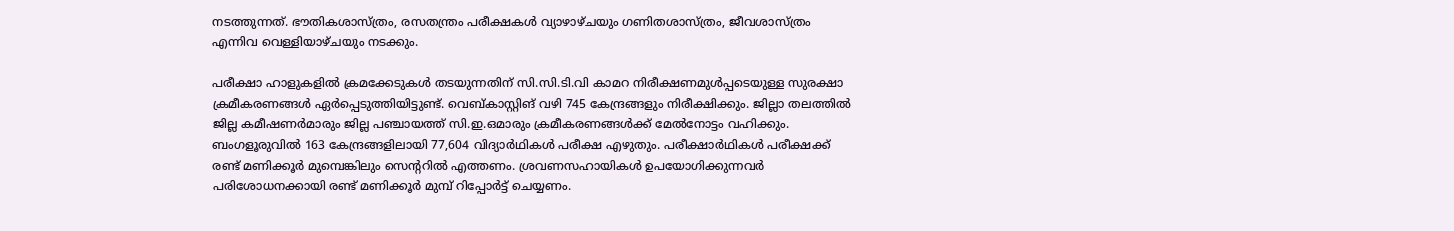നടത്തുന്നത്. ഭൗതികശാസ്ത്രം, രസതന്ത്രം പരീക്ഷകൾ വ്യാഴാഴ്ചയും ഗണിതശാസ്ത്രം, ജീവശാസ്ത്രം എന്നിവ വെള്ളിയാഴ്ചയും നടക്കും.

പരീക്ഷാ ഹാളുകളിൽ ക്രമക്കേടുകൾ തടയുന്നതിന് സി.സി.ടി.വി കാമറ നിരീക്ഷണമുള്‍പ്പടെയുള്ള സുരക്ഷാ ക്രമീകരണങ്ങൾ ഏർപ്പെടുത്തിയിട്ടുണ്ട്. വെബ്‌കാസ്റ്റിങ് വഴി 745 കേന്ദ്രങ്ങളും നിരീക്ഷിക്കും. ജില്ലാ തലത്തിൽ ജില്ല കമീഷണർമാരും ജില്ല പഞ്ചായത്ത് സി.ഇ.ഒമാരും ക്രമീകരണങ്ങൾക്ക് മേൽനോട്ടം വഹിക്കും. ബംഗളൂരുവിൽ 163 കേന്ദ്രങ്ങളിലായി 77,604 വിദ്യാര്‍ഥികള്‍ പരീക്ഷ എഴുതും. പരീക്ഷാർഥികൾ പരീക്ഷക്ക് രണ്ട് മണിക്കൂർ മുമ്പെങ്കിലും സെന്‍ററില്‍ എത്തണം. ശ്രവണസഹായികൾ ഉപയോഗിക്കുന്നവർ പരിശോധനക്കായി രണ്ട് മണിക്കൂർ മുമ്പ് റിപ്പോർട്ട് ചെയ്യണം.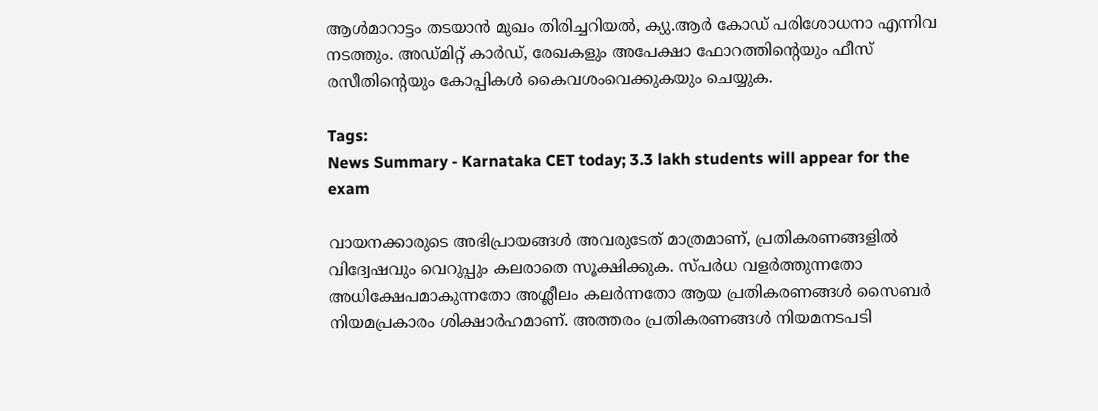ആൾമാറാട്ടം തടയാൻ മുഖം തിരിച്ചറിയൽ, ക്യു.ആർ കോഡ് പരിശോധനാ എന്നിവ നടത്തും. അഡ്മിറ്റ് കാർഡ്, രേഖകളും അപേക്ഷാ ഫോറത്തിന്‍റെയും ഫീസ് രസീതിന്‍റെയും കോപ്പികള്‍ കൈവശംവെക്കുകയും ചെയ്യുക.

Tags:
News Summary - Karnataka CET today; 3.3 lakh students will appear for the exam

വായനക്കാരുടെ അഭിപ്രായങ്ങള്‍ അവരുടേത് മാത്രമാണ്, പ്രതികരണങ്ങളിൽ വിദ്വേഷവും വെറുപ്പും കലരാതെ സൂക്ഷിക്കുക. സ്പർധ വളർത്തുന്നതോ അധിക്ഷേപമാകുന്നതോ അശ്ലീലം കലർന്നതോ ആയ പ്രതികരണങ്ങൾ സൈബർ നിയമപ്രകാരം ശിക്ഷാർഹമാണ്. അത്തരം പ്രതികരണങ്ങൾ നിയമനടപടി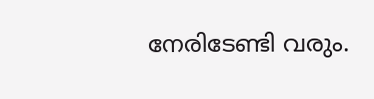നേരിടേണ്ടി വരും.